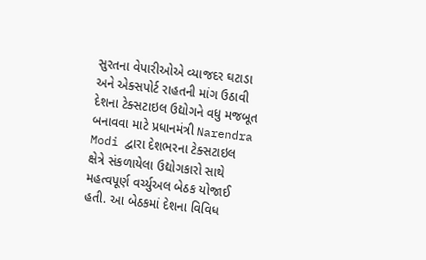સુરતના વેપારીઓએ વ્યાજદર ઘટાડા અને એક્સપોર્ટ રાહતની માંગ ઉઠાવી
દેશના ટેક્સટાઇલ ઉદ્યોગને વધુ મજબૂત બનાવવા માટે પ્રધાનમંત્રી Narendra Modi દ્વારા દેશભરના ટેક્સટાઇલ ક્ષેત્રે સંકળાયેલા ઉદ્યોગકારો સાથે મહત્વપૂર્ણ વર્ચ્યુઅલ બેઠક યોજાઈ હતી. આ બેઠકમાં દેશના વિવિધ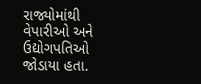રાજ્યોમાંથી વેપારીઓ અને ઉદ્યોગપતિઓ જોડાયા હતા.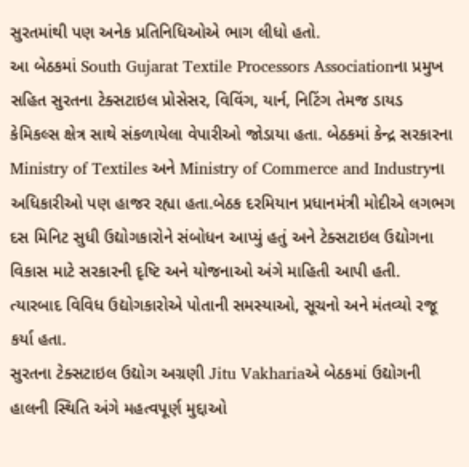સુરતમાંથી પણ અનેક પ્રતિનિધિઓએ ભાગ લીધો હતો.
આ બેઠકમાં South Gujarat Textile Processors Associationના પ્રમુખ સહિત સુરતના ટેક્સટાઇલ પ્રોસેસર, વિવિંગ, યાર્ન, નિટિંગ તેમજ ડાયડ કેમિકલ્સ ક્ષેત્ર સાથે સંકળાયેલા વેપારીઓ જોડાયા હતા. બેઠકમાં કેન્દ્ર સરકારના Ministry of Textiles અને Ministry of Commerce and Industryના અધિકારીઓ પણ હાજર રહ્યા હતા.બેઠક દરમિયાન પ્રધાનમંત્રી મોદીએ લગભગ દસ મિનિટ સુધી ઉદ્યોગકારોને સંબોધન આપ્યું હતું અને ટેક્સટાઇલ ઉદ્યોગના વિકાસ માટે સરકારની દૃષ્ટિ અને યોજનાઓ અંગે માહિતી આપી હતી. ત્યારબાદ વિવિધ ઉદ્યોગકારોએ પોતાની સમસ્યાઓ, સૂચનો અને મંતવ્યો રજૂ કર્યા હતા.
સુરતના ટેક્સટાઇલ ઉદ્યોગ અગ્રણી Jitu Vakhariaએ બેઠકમાં ઉદ્યોગની હાલની સ્થિતિ અંગે મહત્વપૂર્ણ મુદ્દાઓ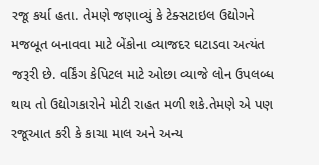રજૂ કર્યા હતા. તેમણે જણાવ્યું કે ટેક્સટાઇલ ઉદ્યોગને મજબૂત બનાવવા માટે બેંકોના વ્યાજદર ઘટાડવા અત્યંત જરૂરી છે. વર્કિંગ કેપિટલ માટે ઓછા વ્યાજે લોન ઉપલબ્ધ થાય તો ઉદ્યોગકારોને મોટી રાહત મળી શકે.તેમણે એ પણ રજૂઆત કરી કે કાચા માલ અને અન્ય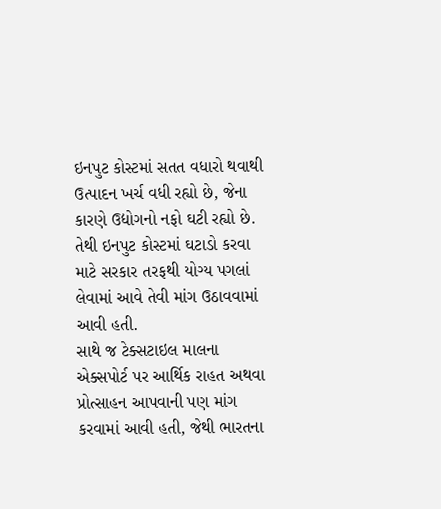ઇનપુટ કોસ્ટમાં સતત વધારો થવાથી ઉત્પાદન ખર્ચ વધી રહ્યો છે, જેના કારણે ઉદ્યોગનો નફો ઘટી રહ્યો છે. તેથી ઇનપુટ કોસ્ટમાં ઘટાડો કરવા માટે સરકાર તરફથી યોગ્ય પગલાં લેવામાં આવે તેવી માંગ ઉઠાવવામાં આવી હતી.
સાથે જ ટેક્સટાઇલ માલના એક્સપોર્ટ પર આર્થિક રાહત અથવા પ્રોત્સાહન આપવાની પણ માંગ કરવામાં આવી હતી, જેથી ભારતના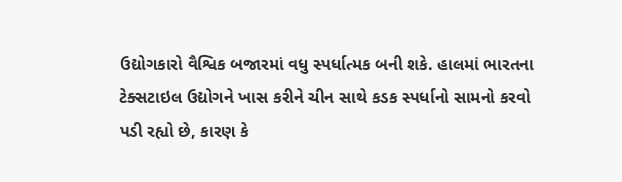ઉદ્યોગકારો વૈશ્વિક બજારમાં વધુ સ્પર્ધાત્મક બની શકે. હાલમાં ભારતના ટેક્સટાઇલ ઉદ્યોગને ખાસ કરીને ચીન સાથે કડક સ્પર્ધાનો સામનો કરવો પડી રહ્યો છે, કારણ કે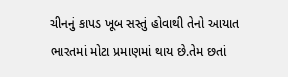ચીનનું કાપડ ખૂબ સસ્તું હોવાથી તેનો આયાત ભારતમાં મોટા પ્રમાણમાં થાય છે.તેમ છતાં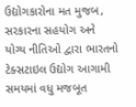ઉદ્યોગકારોના મત મુજબ, સરકારના સહયોગ અને યોગ્ય નીતિઓ દ્વારા ભારતનો ટેક્સટાઇલ ઉદ્યોગ આગામી સમયમાં વધુ મજબૂત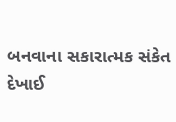બનવાના સકારાત્મક સંકેત દેખાઈ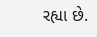રહ્યા છે.